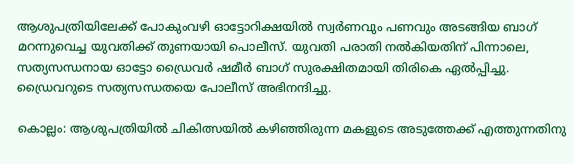ആശുപത്രിയിലേക്ക് പോകുംവഴി ഓട്ടോറിക്ഷയിൽ സ്വർണവും പണവും അടങ്ങിയ ബാഗ് മറന്നുവെച്ച യുവതിക്ക് തുണയായി പൊലീസ്. യുവതി പരാതി നൽകിയതിന് പിന്നാലെ, സത്യസന്ധനായ ഓട്ടോ ഡ്രൈവർ ഷമീർ ബാഗ് സുരക്ഷിതമായി തിരികെ ഏൽപ്പിച്ചു. ഡ്രൈവറുടെ സത്യസന്ധതയെ പോലീസ് അഭിനന്ദിച്ചു.

കൊല്ലം: ആശുപത്രിയിൽ ചികിത്സയിൽ കഴിഞ്ഞിരുന്ന മകളുടെ അടുത്തേക്ക് എത്തുന്നതിനു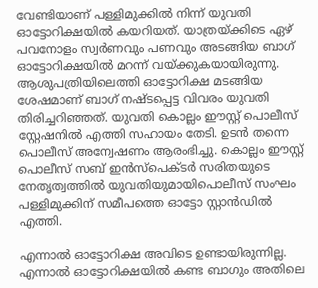വേണ്ടിയാണ് പള്ളിമുക്കിൽ നിന്ന് യുവതി ഓട്ടോറിക്ഷയിൽ കയറിയത്. യാത്രയ്ക്കിടെ ഏഴ് പവനോളം സ്വർണവും പണവും അടങ്ങിയ ബാഗ് ഓട്ടോറിക്ഷയിൽ മറന്ന് വയ്ക്കുകയായിരുന്നു. ആശുപത്രിയിലെത്തി ഓട്ടോറിക്ഷ മടങ്ങിയ ശേഷമാണ് ബാഗ് നഷ്ടപ്പെട്ട വിവരം യുവതി തിരിച്ചറിഞ്ഞത്. യുവതി കൊല്ലം ഈസ്റ്റ് പൊലീസ് സ്റ്റേഷനിൽ എത്തി സഹായം തേടി. ഉടൻ തന്നെ പൊലീസ് അന്വേഷണം ആരംഭിച്ചു. കൊല്ലം ഈസ്റ്റ് പൊലീസ് സബ് ഇൻസ്പെക്ടർ സരിതയുടെ നേതൃത്വത്തിൽ യുവതിയുമായിപൊലീസ് സംഘം പള്ളിമുക്കിന് സമീപത്തെ ഓട്ടോ സ്റ്റാൻഡിൽ എത്തി.

എന്നാൽ ഓട്ടോറിക്ഷ അവിടെ ഉണ്ടായിരുന്നില്ല. എന്നാൽ ഓട്ടോറിക്ഷയിൽ കണ്ട ബാഗും അതിലെ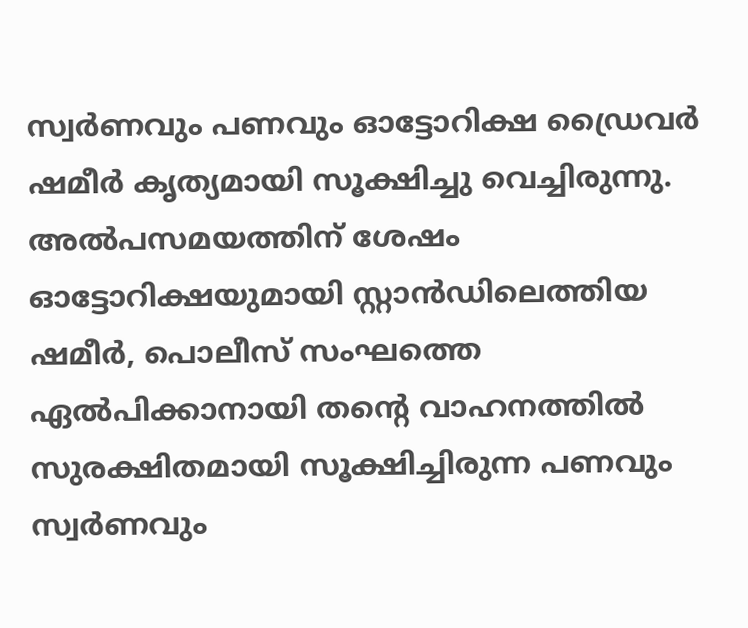സ്വർണവും പണവും ഓട്ടോറിക്ഷ ഡ്രൈവർ ഷമീർ കൃത്യമായി സൂക്ഷിച്ചു വെച്ചിരുന്നു. അൽപസമയത്തിന് ശേഷം ഓട്ടോറിക്ഷയുമായി സ്റ്റാൻഡിലെത്തിയ ഷമീർ, പൊലീസ് സംഘത്തെ ഏൽപിക്കാനായി തന്‍റെ വാഹനത്തിൽ സുരക്ഷിതമായി സൂക്ഷിച്ചിരുന്ന പണവും സ്വർണവും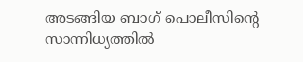അടങ്ങിയ ബാഗ് പൊലീസിന്‍റെ സാന്നിധ്യത്തിൽ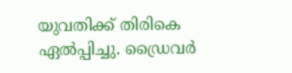യുവതിക്ക് തിരികെ ഏൽപ്പിച്ചു. ഡ്രൈവർ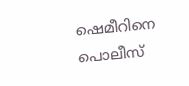ഷെമീറിനെ പൊലീസ്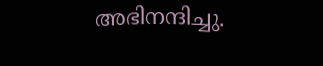അഭിനന്ദിച്ചു.